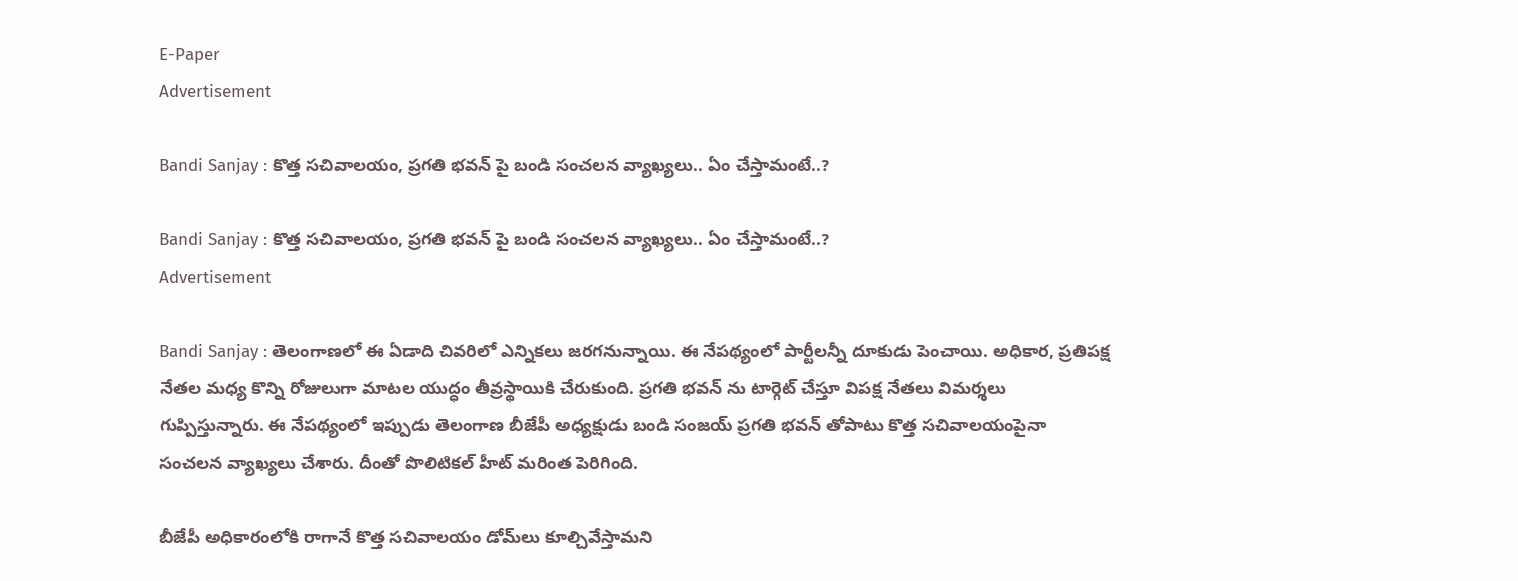E-Paper
Advertisement

Bandi Sanjay : కొత్త సచివాలయం, ప్రగతి భవన్ పై బండి సంచలన వ్యాఖ్యలు.. ఏం చేస్తామంటే..?

Bandi Sanjay : కొత్త సచివాలయం, ప్రగతి భవన్ పై బండి సంచలన వ్యాఖ్యలు.. ఏం చేస్తామంటే..?
Advertisement

Bandi Sanjay : తెలంగాణలో ఈ ఏడాది చివరిలో ఎన్నికలు జరగనున్నాయి. ఈ నేపథ్యంలో పార్టీలన్నీ దూకుడు పెంచాయి. అధికార, ప్రతిపక్ష నేతల మధ్య కొన్ని రోజులుగా మాటల యుద్ధం తీవ్రస్థాయికి చేరుకుంది. ప్రగతి భవన్ ను టార్గెట్ చేస్తూ విపక్ష నేతలు విమర్శలు గుప్పిస్తున్నారు. ఈ నేపథ్యంలో ఇప్పుడు తెలంగాణ బీజేపీ అధ్యక్షుడు బండి సంజయ్ ప్రగతి భవన్ తోపాటు కొత్త సచివాలయంపైనా సంచలన వ్యాఖ్యలు చేశారు. దీంతో పొలిటికల్ హీట్ మరింత పెరిగింది.

బీజేపీ అధికారంలోకి రాగానే కొత్త సచివాలయం డోమ్‌లు కూల్చివేస్తామని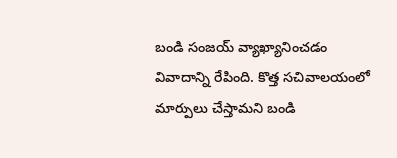బండి సంజయ్ వ్యాఖ్యానించడం వివాదాన్ని రేపింది. కొత్త సచివాలయంలో మార్పులు చేస్తామని బండి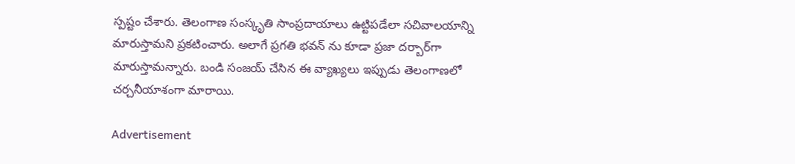స్పష్టం చేశారు. తెలంగాణ సంస్కృతి సాంప్రదాయాలు ఉట్టిపడేలా సచివాలయాన్ని మారుస్తామని ప్రకటించారు. అలాగే ప్రగతి భవన్ ను కూడా ప్రజా దర్బార్‌గా మారుస్తామన్నారు. బండి సంజయ్‌ చేసిన ఈ వ్యాఖ్యలు ఇప్పుడు తెలంగాణలో చర్చనీయాశంగా మారాయి.

Advertisement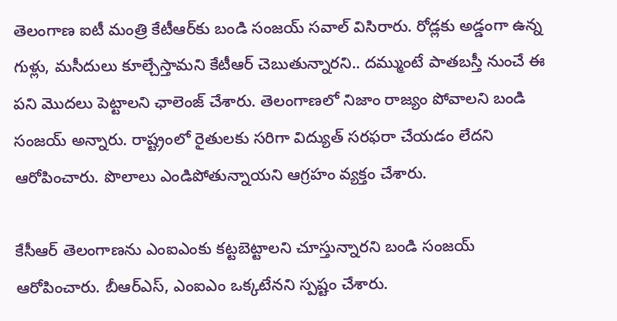తెలంగాణ ఐటీ మంత్రి కేటీఆర్‌కు బండి సంజయ్‌ సవాల్‌ విసిరారు. రోడ్లకు అడ్డంగా ఉన్న గుళ్లు, మసీదులు కూల్చేస్తామని కేటీఆర్‌ చెబుతున్నారని.. దమ్ముంటే పాతబస్తీ నుంచే ఈ పని మొదలు పెట్టాలని ఛాలెంజ్ చేశారు. తెలంగాణలో నిజాం రాజ్యం పోవాలని బండి సంజయ్ అన్నారు. రాష్ట్రంలో రైతులకు సరిగా విద్యుత్ సరఫరా చేయడం లేదని ఆరోపించారు. పొలాలు ఎండిపోతున్నాయని ఆగ్రహం వ్యక్తం చేశారు.

కేసీఆర్‌ తెలంగాణను ఎంఐఎంకు కట్టబెట్టాలని చూస్తున్నారని బండి సంజయ్ ఆరోపించారు. బీఆర్‌ఎస్‌, ఎంఐఎం ఒక్కటేనని స్పష్టం చేశారు.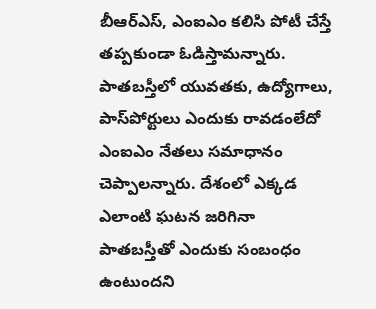బీఆర్‌ఎస్‌, ఎంఐఎం కలిసి పోటీ చేస్తే తప్పకుండా ఓడిస్తామన్నారు. పాతబస్తీలో యువతకు, ఉద్యోగాలు, పాస్‌పోర్టులు ఎందుకు రావడంలేదో ఎంఐఎం నేతలు సమాధానం చెప్పాలన్నారు. దేశంలో ఎక్కడ ఎలాంటి ఘటన జరిగినా పాతబస్తీతో ఎందుకు సంబంధం ఉంటుందని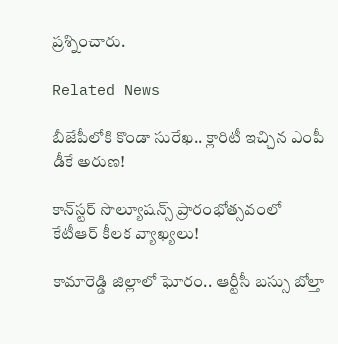ప్రశ్నించారు.

Related News

బీజేపీలోకి కొండా సురేఖ.. క్లారిటీ ఇచ్చిన ఎంపీ డీకే అరుణ!

కాన్‌స్టర్ సొల్యూషన్స్ ప్రారంభోత్సవంలో కేటీఆర్ కీలక వ్యాఖ్యలు!

కామారెడ్డి జిల్లాలో ఘోరం.. ఆర్టీసీ బస్సు బోల్తా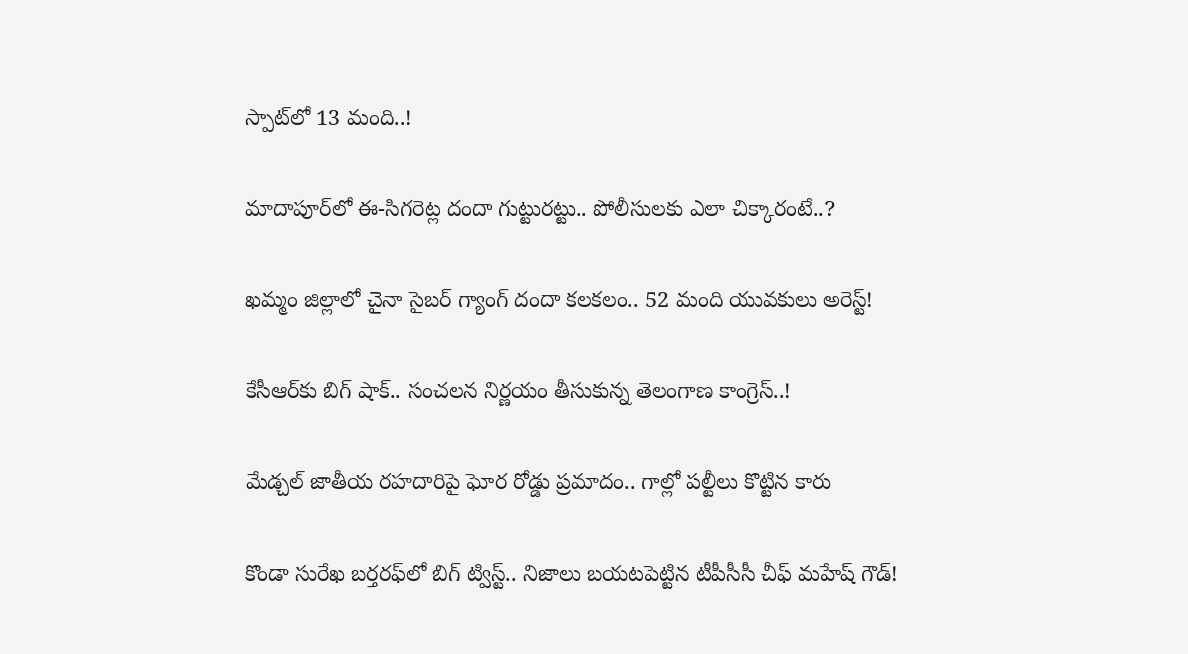స్పాట్‌లో 13 మంది..!

మాదాపూర్‌లో ఈ-సిగరెట్ల దందా గుట్టురట్టు.. పోలీసులకు ఎలా చిక్కారంటే..?

ఖమ్మం జిల్లాలో చైనా సైబర్ గ్యాంగ్ దందా కలకలం.. 52 మంది యువకులు అరెస్ట్!

కేసీఆర్‌కు బిగ్ షాక్.. సంచలన నిర్ణయం తీసుకున్న తెలంగాణ కాంగ్రెస్..!

మేడ్చల్ జాతీయ రహదారిపై ఘోర రోడ్డు ప్రమాదం.. గాల్లో పల్టీలు కొట్టిన కారు

కొండా సురేఖ బర్తరఫ్‌లో బిగ్ ట్విస్ట్.. నిజాలు బయటపెట్టిన టీపీసీసీ చీఫ్ మహేష్ గౌడ్!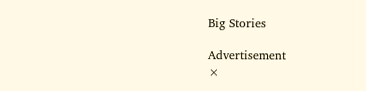Big Stories

Advertisement
×